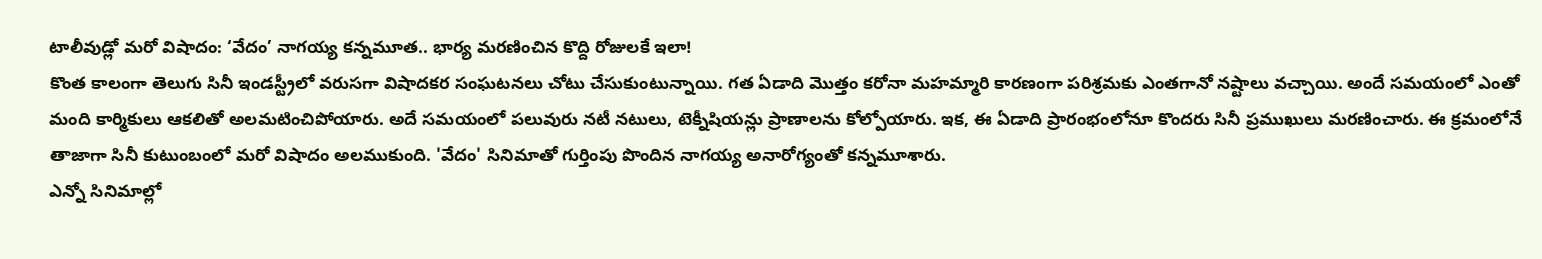టాలీవుడ్లో మరో విషాదం: ‘వేదం’ నాగయ్య కన్నమూత.. భార్య మరణించిన కొద్ది రోజులకే ఇలా!
కొంత కాలంగా తెలుగు సినీ ఇండస్ట్రీలో వరుసగా విషాదకర సంఘటనలు చోటు చేసుకుంటున్నాయి. గత ఏడాది మొత్తం కరోనా మహమ్మారి కారణంగా పరిశ్రమకు ఎంతగానో నష్టాలు వచ్చాయి. అందే సమయంలో ఎంతో మంది కార్మికులు ఆకలితో అలమటించిపోయారు. అదే సమయంలో పలువురు నటీ నటులు, టెక్నీషియన్లు ప్రాణాలను కోల్పోయారు. ఇక, ఈ ఏడాది ప్రారంభంలోనూ కొందరు సినీ ప్రముఖులు మరణించారు. ఈ క్రమంలోనే తాజాగా సినీ కుటుంబంలో మరో విషాదం అలముకుంది. 'వేదం' సినిమాతో గుర్తింపు పొందిన నాగయ్య అనారోగ్యంతో కన్నమూశారు.
ఎన్నో సినిమాల్లో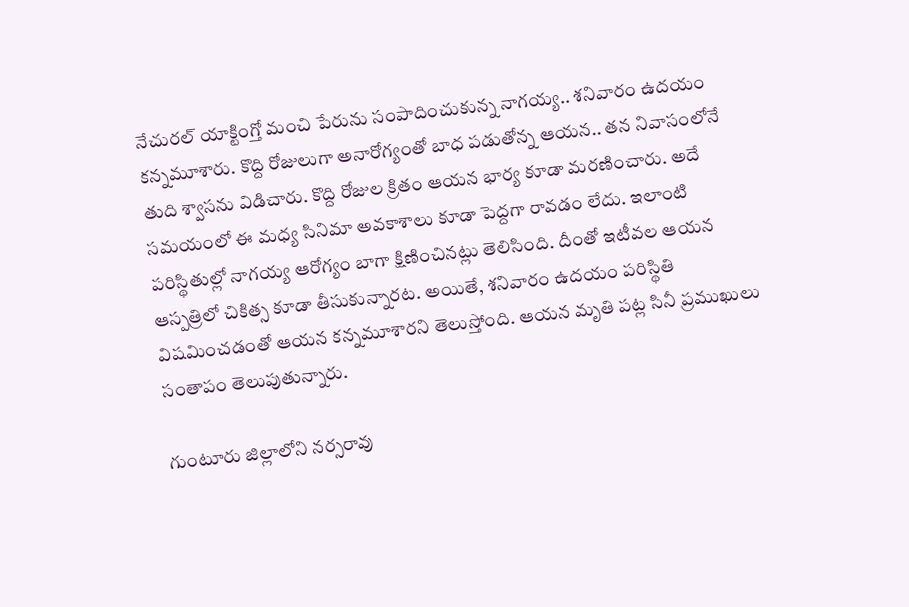నేచురల్ యాక్టింగ్తో మంచి పేరును సంపాదించుకున్న నాగయ్య.. శనివారం ఉదయం కన్నమూశారు. కొద్ది రోజులుగా అనారోగ్యంతో బాధ పడుతోన్న ఆయన.. తన నివాసంలోనే తుది శ్వాసను విడిచారు. కొద్ది రోజుల క్రితం ఆయన భార్య కూడా మరణించారు. అదే సమయంలో ఈ మధ్య సినిమా అవకాశాలు కూడా పెద్దగా రావడం లేదు. ఇలాంటి పరిస్థితుల్లో నాగయ్య ఆరోగ్యం బాగా క్షిణించినట్లు తెలిసింది. దీంతో ఇటీవల ఆయన ఆస్పత్రిలో చికిత్స కూడా తీసుకున్నారట. అయితే, శనివారం ఉదయం పరిస్థితి విషమించడంతో ఆయన కన్నమూశారని తెలుస్తోంది. ఆయన మృతి పట్ల సినీ ప్రముఖులు సంతాపం తెలుపుతున్నారు.

గుంటూరు జిల్లాలోని నర్సరావు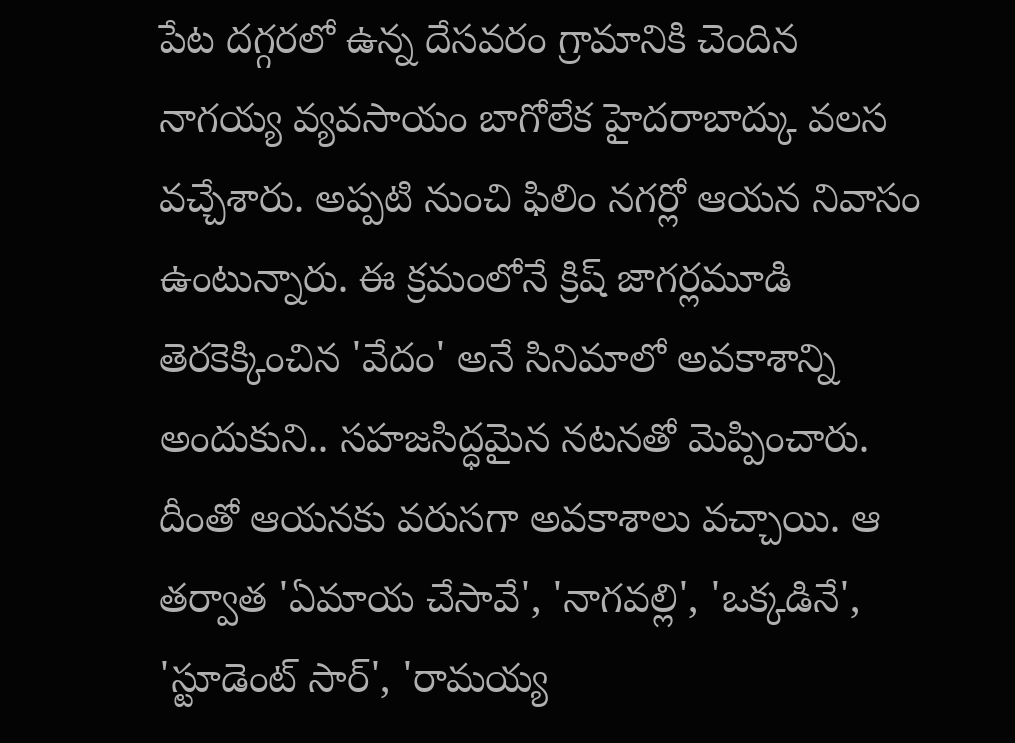పేట దగ్గరలో ఉన్న దేసవరం గ్రామానికి చెందిన నాగయ్య వ్యవసాయం బాగోలేక హైదరాబాద్కు వలస వచ్చేశారు. అప్పటి నుంచి ఫిలిం నగర్లో ఆయన నివాసం ఉంటున్నారు. ఈ క్రమంలోనే క్రిష్ జాగర్లమూడి తెరకెక్కించిన 'వేదం' అనే సినిమాలో అవకాశాన్ని అందుకుని.. సహజసిద్ధమైన నటనతో మెప్పించారు. దీంతో ఆయనకు వరుసగా అవకాశాలు వచ్చాయి. ఆ తర్వాత 'ఏమాయ చేసావే', 'నాగవల్లి', 'ఒక్కడినే', 'స్టూడెంట్ సార్', 'రామయ్య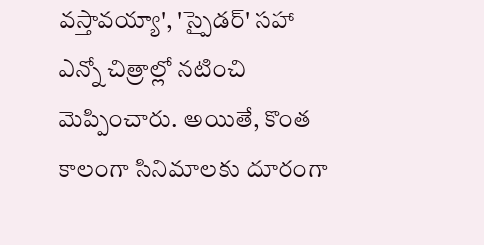వస్తావయ్యా', 'స్పైడర్' సహా ఎన్నో చిత్రాల్లో నటించి మెప్పించారు. అయితే, కొంత కాలంగా సినిమాలకు దూరంగా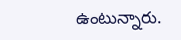ఉంటున్నారు.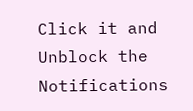Click it and Unblock the Notifications